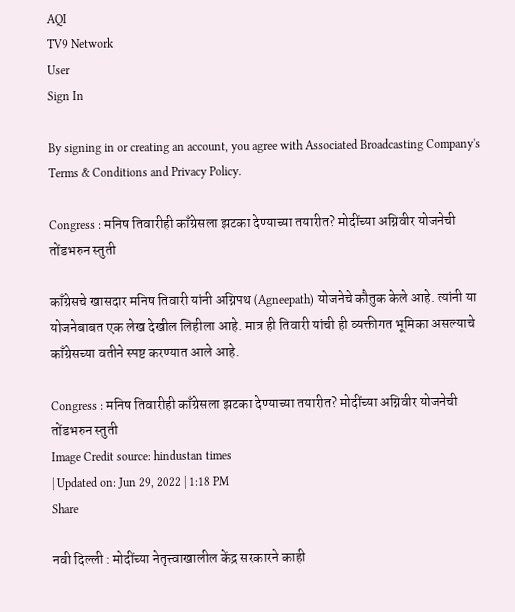AQI
TV9 Network
User
Sign In

By signing in or creating an account, you agree with Associated Broadcasting Company's Terms & Conditions and Privacy Policy.

Congress : मनिष तिवारीही काँग्रेसला झटका देण्याच्या तयारीत? मोदींच्या अग्निवीर योजनेची तोंडभरुन स्तुती

काँग्रेसचे खासदार मनिष तिवारी यांनी अग्निपथ (Agneepath) योजनेचे कौतुक केले आहे. त्यांनी या योजनेबाबत एक लेख देखील लिहीला आहे. मात्र ही तिवारी यांची ही व्यक्तीगत भूमिका असल्याचे काँग्रेसच्या वतीने स्पष्ट करण्यात आले आहे.

Congress : मनिष तिवारीही काँग्रेसला झटका देण्याच्या तयारीत? मोदींच्या अग्निवीर योजनेची तोंडभरुन स्तुती
Image Credit source: hindustan times
| Updated on: Jun 29, 2022 | 1:18 PM
Share

नवी दिल्ली : मोदींच्या नेतृत्त्वाखालील केंद्र सरकारने काही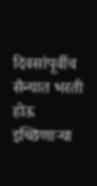दिवसांपूर्वीच सैन्यात भरती होऊ इच्छिणाऱ्या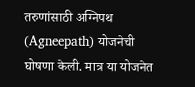तरुणांसाठी अग्निपथ (Agneepath) योजनेची घोषणा केली. मात्र या योजनेत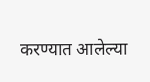करण्यात आलेल्या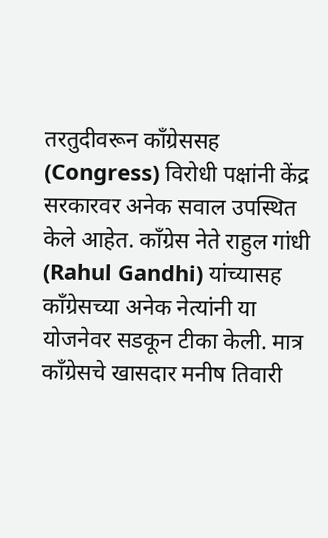तरतुदीवरून काँग्रेससह (Congress) विरोधी पक्षांनी केंद्र सरकारवर अनेक सवाल उपस्थित केले आहेत. काँग्रेस नेते राहुल गांधी (Rahul Gandhi) यांच्यासह काँग्रेसच्या अनेक नेत्यांनी या योजनेवर सडकून टीका केली. मात्र काँग्रेसचे खासदार मनीष तिवारी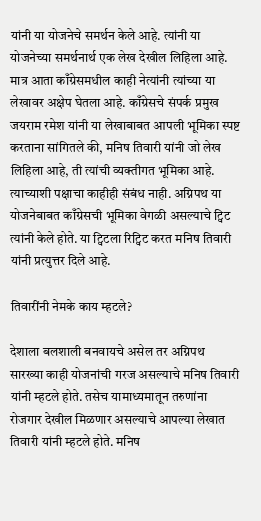यांनी या योजनेचे समर्थन केले आहे. त्यांनी या योजनेच्या समर्थनार्थ एक लेख देखील लिहिला आहे. मात्र आता काँग्रेसमधील काही नेत्यांनी त्यांच्या या लेखावर अक्षेप घेतला आहे. काँग्रेसचे संपर्क प्रमुख जयराम रमेश यांनी या लेखाबाबत आपली भूमिका स्पष्ट करताना सांगितले की, मनिष तिवारी यांनी जो लेख लिहिला आहे, ती त्यांची व्यक्तीगत भूमिका आहे. त्याच्याशी पक्षाचा काहीही संबंध नाही. अग्निपथ या योजनेबाबत काँग्रेसची भूमिका वेगळी असल्याचे ट्विट त्यांनी केले होते. या ट्विटला रिट्विट करत मनिष तिवारी यांनी प्रत्युत्तर दिले आहे.

तिवारींनी नेमके काय म्हटले?

देशाला बलशाली बनवायचे असेल तर अग्निपथ सारख्या काही योजनांची गरज असल्याचे मनिष तिवारी यांनी म्हटले होते. तसेच यामाध्यमातून तरुणांना रोजगार देखील मिळणार असल्याचे आपल्या लेखात तिवारी यांनी म्हटले होते. मनिष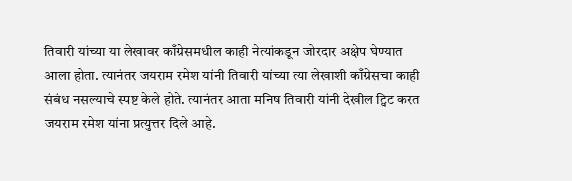तिवारी यांच्या या लेखावर काँग्रेसमधील काही नेत्यांकडून जोरदार अक्षेप घेण्यात आला होता. त्यानंतर जयराम रमेश यांनी तिवारी यांच्या त्या लेखाशी काँग्रेसचा काही संबंध नसल्याचे स्पष्ट केले होते. त्यानंतर आता मनिष तिवारी यांनी देखील ट्विट करत जयराम रमेश यांना प्रत्युत्तर दिले आहे.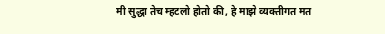मी सुद्धा तेच म्हटलो होतो की, हे माझे व्यक्तीगत मत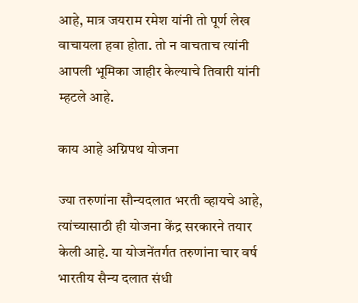आहे, मात्र जयराम रमेश यांनी तो पूर्ण लेख वाचायला हवा होता. तो न वाचताच त्यांनी आपली भूमिका जाहीर केल्याचे तिवारी यांनी म्हटले आहे.

काय आहे अग्निपथ योजना

ज्या तरुणांना सौन्यदलात भरती व्हायचे आहे, त्यांच्यासाठी ही योजना केंद्र सरकारने तयार केली आहे. या योजनेंतर्गत तरुणांना चार वर्ष भारतीय सैन्य दलात संधी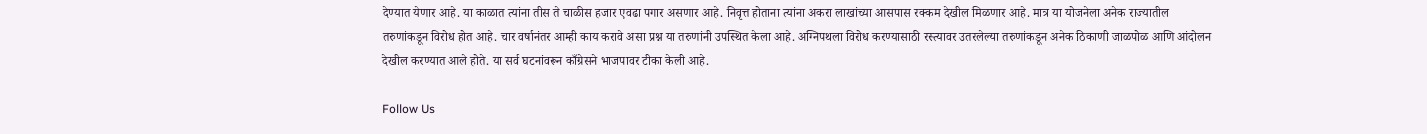देण्यात येणार आहे. या काळात त्यांना तीस ते चाळीस हजार एवढा पगार असणार आहे. निवृत्त होताना त्यांना अकरा लाखांच्या आसपास रक्कम देखील मिळणार आहे. मात्र या योजनेला अनेक राज्यातील तरुणांकडून विरोध होत आहे. चार वर्षानंतर आम्ही काय करावे असा प्रश्न या तरुणांनी उपस्थित केला आहे. अग्निपथला विरोध करण्यासाठी रस्त्यावर उतरलेल्या तरुणांकडून अनेक ठिकाणी जाळपोळ आणि आंदोलन देखील करण्यात आले होते. या सर्व घटनांवरून काँग्रेसने भाजपावर टीका केली आहे.

Follow Us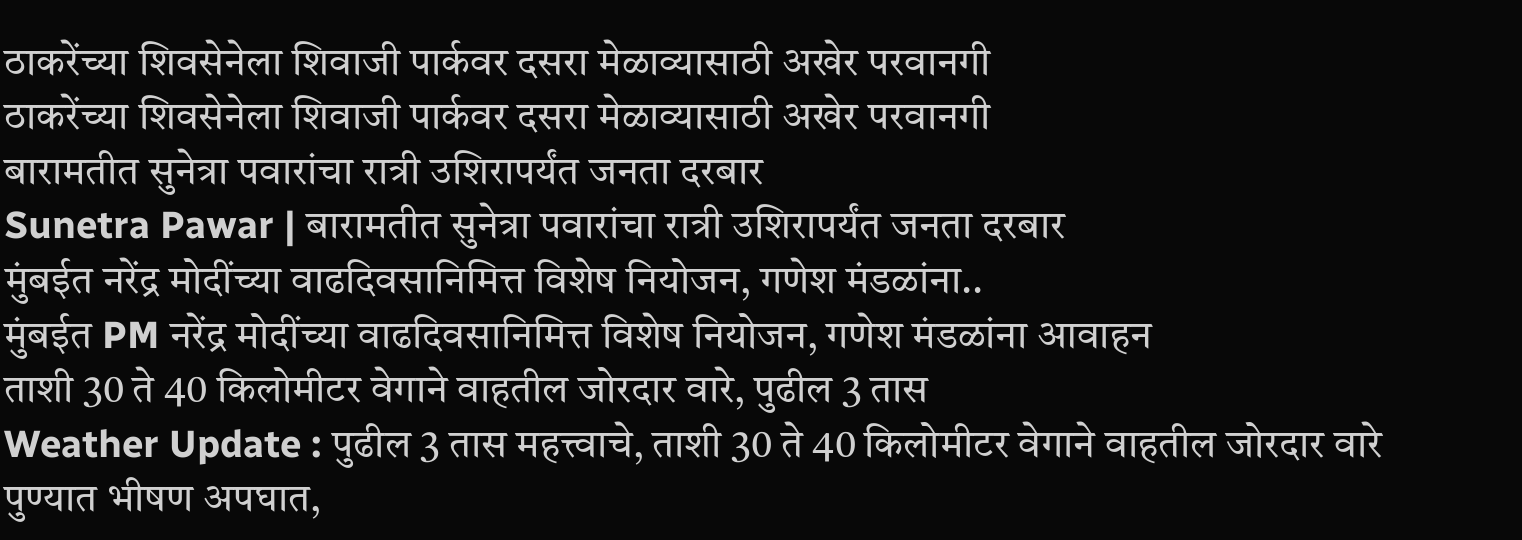ठाकरेंच्या शिवसेनेला शिवाजी पार्कवर दसरा मेळाव्यासाठी अखेर परवानगी
ठाकरेंच्या शिवसेनेला शिवाजी पार्कवर दसरा मेळाव्यासाठी अखेर परवानगी
बारामतीत सुनेत्रा पवारांचा रात्री उशिरापर्यंत जनता दरबार
Sunetra Pawar | बारामतीत सुनेत्रा पवारांचा रात्री उशिरापर्यंत जनता दरबार
मुंबईत नरेंद्र मोदींच्या वाढदिवसानिमित्त विशेष नियोजन, गणेश मंडळांना..
मुंबईत PM नरेंद्र मोदींच्या वाढदिवसानिमित्त विशेष नियोजन, गणेश मंडळांना आवाहन
ताशी 30 ते 40 किलोमीटर वेगाने वाहतील जोरदार वारे, पुढील 3 तास
Weather Update : पुढील 3 तास महत्त्वाचे, ताशी 30 ते 40 किलोमीटर वेगाने वाहतील जोरदार वारे
पुण्यात भीषण अपघात,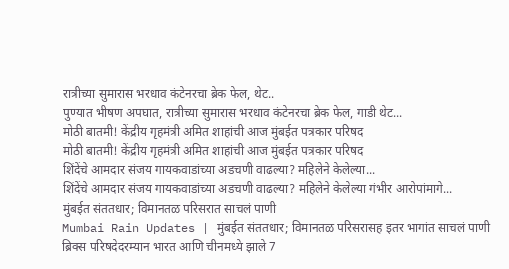रात्रीच्या सुमारास भरधाव कंटेनरचा ब्रेक फेल, थेट..
पुण्यात भीषण अपघात, रात्रीच्या सुमारास भरधाव कंटेनरचा ब्रेक फेल, गाडी थेट...
मोठी बातमी! केंद्रीय गृहमंत्री अमित शाहांची आज मुंबईत पत्रकार परिषद
मोठी बातमी! केंद्रीय गृहमंत्री अमित शाहांची आज मुंबईत पत्रकार परिषद
शिंदेंचे आमदार संजय गायकवाडांच्या अडचणी वाढल्या? महिलेने केलेल्या...
शिंदेंचे आमदार संजय गायकवाडांच्या अडचणी वाढल्या? महिलेने केलेल्या गंभीर आरोपांमागे...
मुंबईत संततधार; विमानतळ परिसरात साचलं पाणी
Mumbai Rain Updates | मुंबईत संततधार; विमानतळ परिसरासह इतर भागांत साचलं पाणी
ब्रिक्स परिषदेदरम्यान भारत आणि चीनमध्ये झाले 7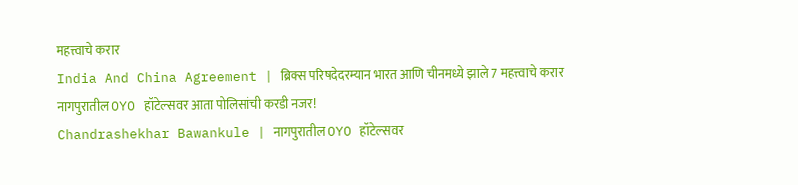महत्त्वाचे करार
India And China Agreement | ब्रिक्स परिषदेदरम्यान भारत आणि चीनमध्ये झाले 7 महत्त्वाचे करार
नागपुरातील OYO हॉटेल्सवर आता पोलिसांची करडी नजर!
Chandrashekhar Bawankule | नागपुरातील OYO हॉटेल्सवर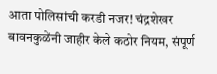आता पोलिसांची करडी नजर! चंद्रशेखर बावनकुळेंनी जाहीर केले कठोर नियम, संपूर्ण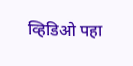व्हिडिओ पहा